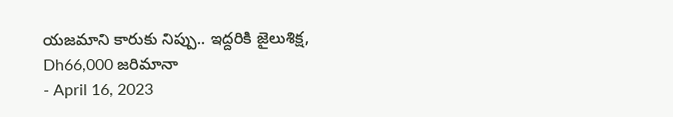యజమాని కారుకు నిప్పు.. ఇద్దరికి జైలుశిక్ష, Dh66,000 జరిమానా
- April 16, 2023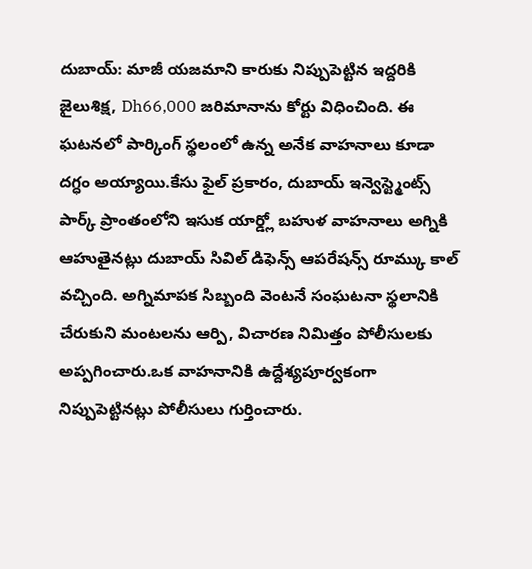దుబాయ్: మాజీ యజమాని కారుకు నిప్పుపెట్టిన ఇద్దరికి జైలుశిక్ష, Dh66,000 జరిమానాను కోర్టు విధించింది. ఈ ఘటనలో పార్కింగ్ స్థలంలో ఉన్న అనేక వాహనాలు కూడా దగ్ధం అయ్యాయి.కేసు ఫైల్ ప్రకారం, దుబాయ్ ఇన్వెస్ట్మెంట్స్ పార్క్ ప్రాంతంలోని ఇసుక యార్డ్లో బహుళ వాహనాలు అగ్నికి ఆహుతైనట్లు దుబాయ్ సివిల్ డిఫెన్స్ ఆపరేషన్స్ రూమ్కు కాల్ వచ్చింది. అగ్నిమాపక సిబ్బంది వెంటనే సంఘటనా స్థలానికి చేరుకుని మంటలను ఆర్పి, విచారణ నిమిత్తం పోలీసులకు అప్పగించారు.ఒక వాహనానికి ఉద్దేశ్యపూర్వకంగా నిప్పుపెట్టినట్లు పోలీసులు గుర్తించారు.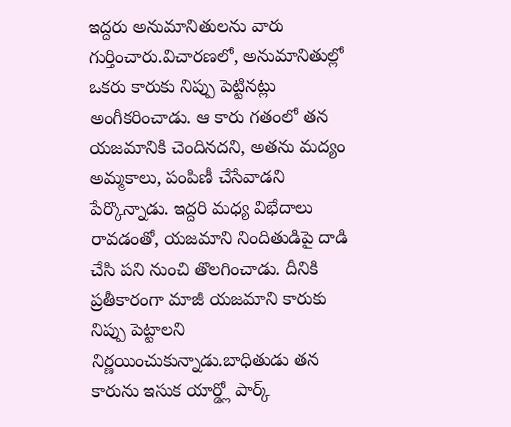ఇద్దరు అనుమానితులను వారు గుర్తించారు.విచారణలో, అనుమానితుల్లో ఒకరు కారుకు నిప్పు పెట్టినట్లు అంగీకరించాడు. ఆ కారు గతంలో తన యజమానికి చెందినదని, అతను మద్యం అమ్మకాలు, పంపిణీ చేసేవాడని పేర్కొన్నాడు. ఇద్దరి మధ్య విభేదాలు రావడంతో, యజమాని నిందితుడిపై దాడి చేసి పని నుంచి తొలగించాడు. దీనికి ప్రతీకారంగా మాజీ యజమాని కారుకు నిప్పు పెట్టాలని నిర్ణయించుకున్నాడు.బాధితుడు తన కారును ఇసుక యార్డ్లో పార్క్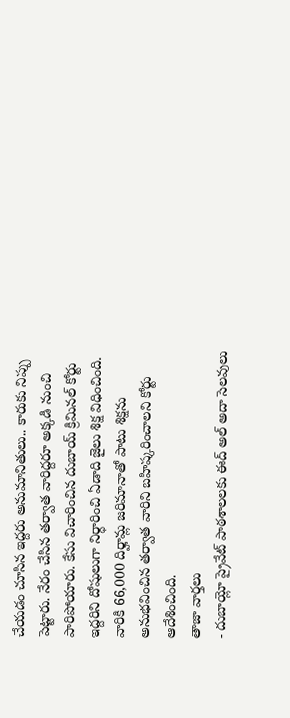చేయడం చూసిన ఇద్దరు అనుమానితులు.. కారుకు నిప్పు పెట్టారు. నేరం చేసిన తర్వాత వారిద్దరూ అక్కడి నుంచి పారిపోయారు. కేసు విచారించిన దుబాయ్ క్రిమినల్ కోర్టు ఇద్దరిని దోషులుగా నిర్ధారించి ఏడాది జైలు శిక్ష విధించింది. వారికి 66,000 దిర్హామ్ల జరిమానాతో పాటు శిక్షను అనుభవించిన తర్వాత వారిని బహిష్కరించాలని కోర్టు ఆదేశించింది.
తాజా వార్తలు
- దుబాయ్లో ప్రైవేట్ పాఠశాలలకు ఈద్ అల్ అదా సెలవులు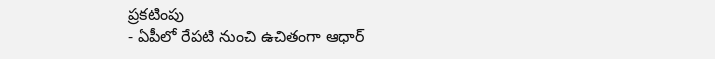ప్రకటింపు
- ఏపీలో రేపటి నుంచి ఉచితంగా ఆధార్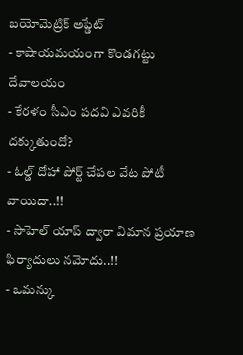బయోమెట్రిక్ అప్డేట్
- కాషాయమయంగా కొండగట్టు దేవాలయం
- కేరళం సీఎం పదవి ఎవరికీ దక్కుతుందో?
- ఓల్డ్ దోహా పోర్ట్ చేపల వేట పోటీ వాయిదా..!!
- సాహెల్ యాప్ ద్వారా విమాన ప్రయాణ ఫిర్యాదులు నమోదు..!!
- ఒమన్కు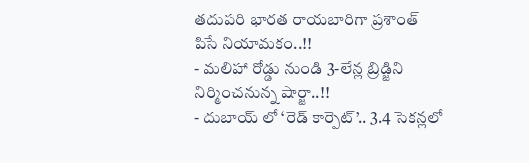తదుపరి భారత రాయబారిగా ప్రశాంత్ పిసే నియామకం..!!
- మలిహా రోడ్డు నుండి 3-లేన్ల బ్రిడ్జిని నిర్మించనున్న షార్జా..!!
- దుబాయ్ లో ‘రెడ్ కార్పెట్’.. 3.4 సెకన్లలో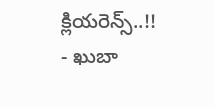క్లియరెన్స్..!!
- ఖుబా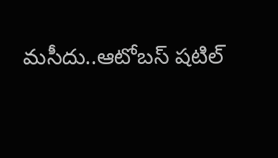మసీదు..ఆటోబస్ షటిల్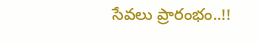సేవలు ప్రారంభం..!!